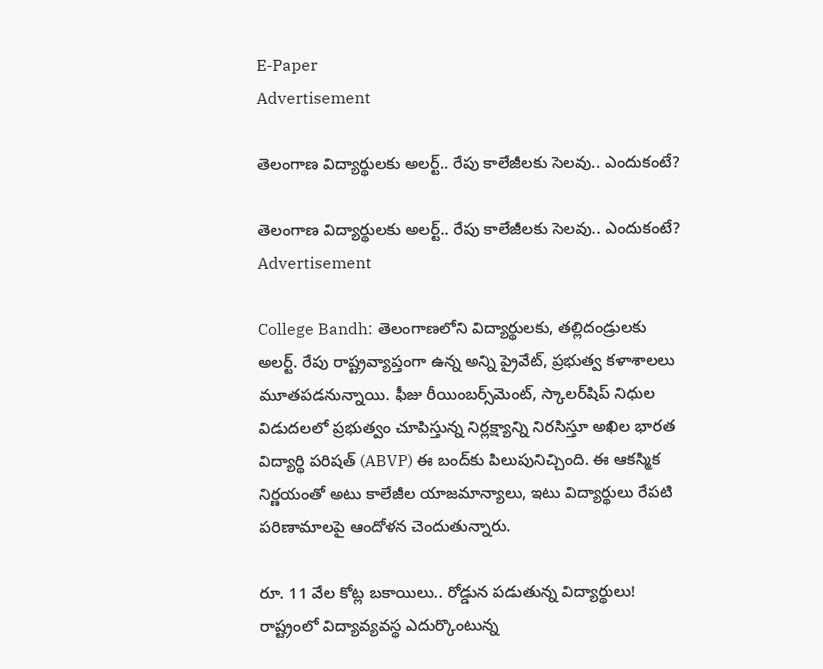E-Paper
Advertisement

తెలంగాణ విద్యార్థులకు అలర్ట్.. రేపు కాలేజీలకు సెలవు.. ఎందుకంటే?

తెలంగాణ విద్యార్థులకు అలర్ట్.. రేపు కాలేజీలకు సెలవు.. ఎందుకంటే?
Advertisement

College Bandh: తెలంగాణలోని విద్యార్థులకు, తల్లిదండ్రులకు అలర్ట్. రేపు రాష్ట్రవ్యాప్తంగా ఉన్న అన్ని ప్రైవేట్, ప్రభుత్వ కళాశాలలు మూతపడనున్నాయి. ఫీజు రీయింబర్స్‌మెంట్, స్కాలర్‌షిప్ నిధుల విడుదలలో ప్రభుత్వం చూపిస్తున్న నిర్లక్ష్యాన్ని నిరసిస్తూ అఖిల భారత విద్యార్థి పరిషత్ (ABVP) ఈ బంద్‌కు పిలుపునిచ్చింది. ఈ ఆకస్మిక నిర్ణయంతో అటు కాలేజీల యాజమాన్యాలు, ఇటు విద్యార్థులు రేపటి పరిణామాలపై ఆందోళన చెందుతున్నారు.

రూ. 11 వేల కోట్ల బకాయిలు.. రోడ్డున పడుతున్న విద్యార్థులు!
రాష్ట్రంలో విద్యావ్యవస్థ ఎదుర్కొంటున్న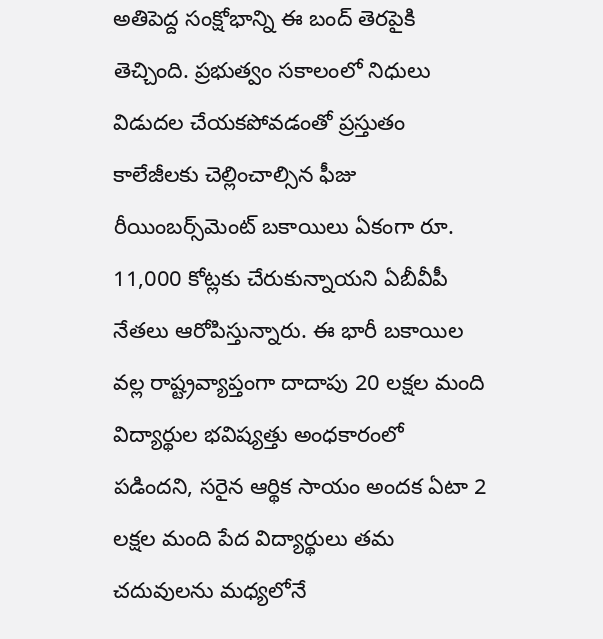అతిపెద్ద సంక్షోభాన్ని ఈ బంద్ తెరపైకి తెచ్చింది. ప్రభుత్వం సకాలంలో నిధులు విడుదల చేయకపోవడంతో ప్రస్తుతం కాలేజీలకు చెల్లించాల్సిన ఫీజు రీయింబర్స్‌మెంట్ బకాయిలు ఏకంగా రూ. 11,000 కోట్లకు చేరుకున్నాయని ఏబీవీపీ నేతలు ఆరోపిస్తున్నారు. ఈ భారీ బకాయిల వల్ల రాష్ట్రవ్యాప్తంగా దాదాపు 20 లక్షల మంది విద్యార్థుల భవిష్యత్తు అంధకారంలో పడిందని, సరైన ఆర్థిక సాయం అందక ఏటా 2 లక్షల మంది పేద విద్యార్థులు తమ చదువులను మధ్యలోనే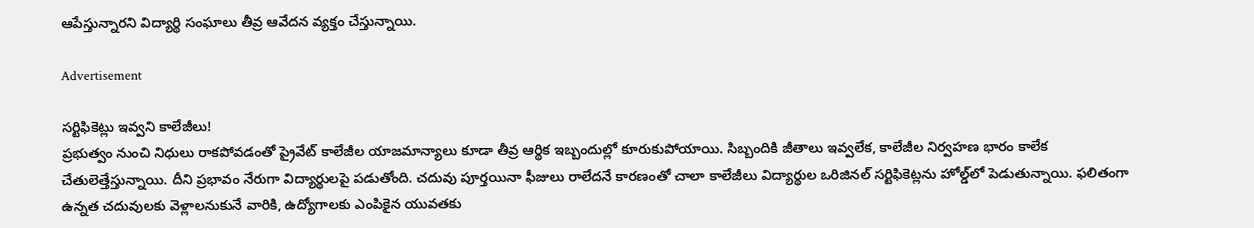ఆపేస్తున్నారని విద్యార్థి సంఘాలు తీవ్ర ఆవేదన వ్యక్తం చేస్తున్నాయి.

Advertisement

సర్టిఫికెట్లు ఇవ్వని కాలేజీలు!
ప్రభుత్వం నుంచి నిధులు రాకపోవడంతో ప్రైవేట్ కాలేజీల యాజమాన్యాలు కూడా తీవ్ర ఆర్థిక ఇబ్బందుల్లో కూరుకుపోయాయి. సిబ్బందికి జీతాలు ఇవ్వలేక, కాలేజీల నిర్వహణ భారం కాలేక చేతులెత్తేస్తున్నాయి. దీని ప్రభావం నేరుగా విద్యార్థులపై పడుతోంది. చదువు పూర్తయినా ఫీజులు రాలేదనే కారణంతో చాలా కాలేజీలు విద్యార్థుల ఒరిజినల్ సర్టిఫికెట్లను హోల్డ్‌లో పెడుతున్నాయి. ఫలితంగా ఉన్నత చదువులకు వెళ్లాలనుకునే వారికి, ఉద్యోగాలకు ఎంపికైన యువతకు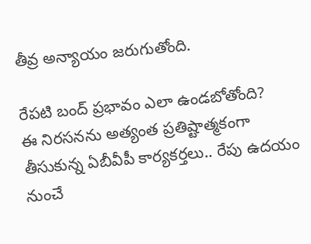తీవ్ర అన్యాయం జరుగుతోంది.

రేపటి బంద్ ప్రభావం ఎలా ఉండబోతోంది?
ఈ నిరసనను అత్యంత ప్రతిష్టాత్మకంగా తీసుకున్న ఏబీవీపీ కార్యకర్తలు.. రేపు ఉదయం నుంచే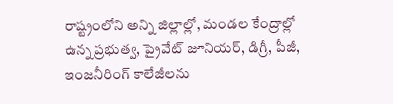రాష్ట్రంలోని అన్ని జిల్లాల్లో, మండల కేంద్రాల్లో ఉన్న ప్రభుత్వ, ప్రైవేట్ జూనియర్, డిగ్రీ, పీజీ, ఇంజనీరింగ్ కాలేజీలను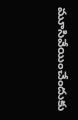మూసివేయించేందుకు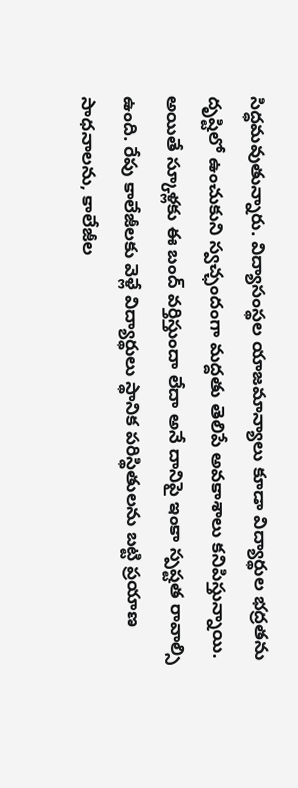సిద్ధమవుతున్నారు. విద్యాసంస్థల యాజమాన్యాలు కూడా విద్యార్థుల భద్రతను దృష్టిలో ఉంచుకుని స్వచ్ఛందంగా మద్దతు తెలిపే అవకాశాలు కనిపిస్తున్నాయి. అయితే స్కూళ్లకు ఈ బంద్ వర్తిస్తుందా లేదా అనే దానిపై ఇంకా స్పష్టత రావాల్సి ఉంది. రేపు కాలేజీలకు వెళ్లే విద్యార్థులు స్థానిక పరిస్థితులను బట్టి ప్రయాణ సాధనాలను, కాలేజీల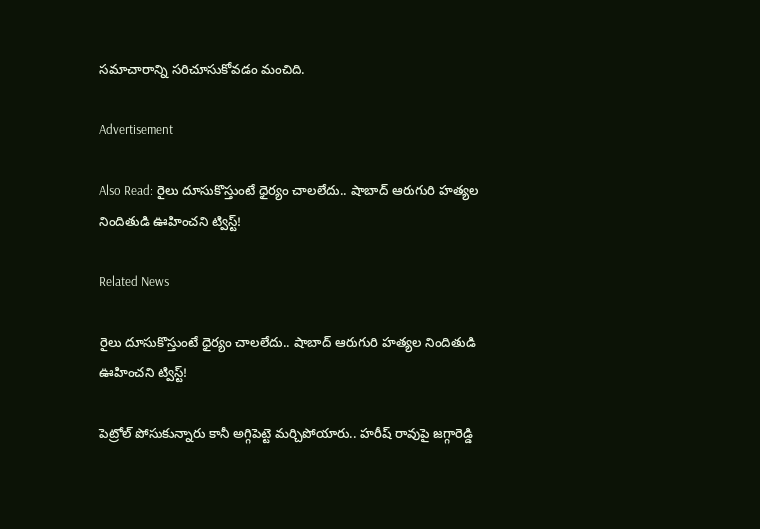సమాచారాన్ని సరిచూసుకోవడం మంచిది.

Advertisement

Also Read: రైలు దూసుకొస్తుంటే ధైర్యం చాలలేదు.. షాబాద్ ఆరుగురి హత్యల నిందితుడి ఊహించని ట్విస్ట్!

Related News

రైలు దూసుకొస్తుంటే ధైర్యం చాలలేదు.. షాబాద్ ఆరుగురి హత్యల నిందితుడి ఊహించని ట్విస్ట్!

పెట్రోల్ పోసుకున్నారు కానీ అగ్గిపెట్టె మర్చిపోయారు.. హరీష్ రావుపై జగ్గారెడ్డి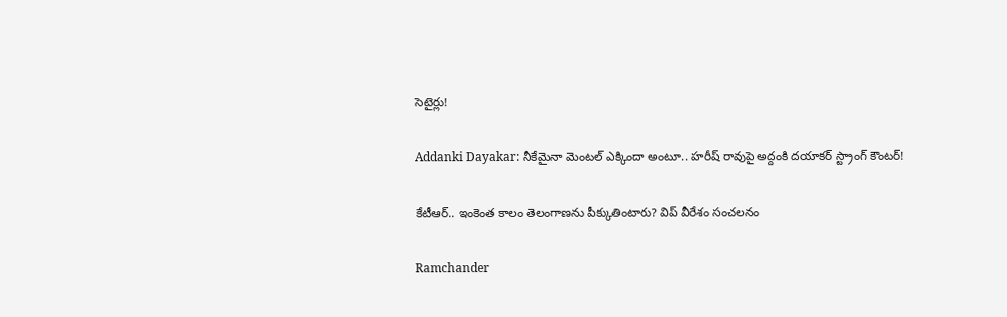సెటైర్లు!

Addanki Dayakar: నీకేమైనా మెంటల్ ఎక్కిందా అంటూ.. హరీష్ రావుపై అద్దంకి దయాకర్ స్ట్రాంగ్ కౌంటర్!

కేటీఆర్.. ఇంకెంత కాలం తెలంగాణను పీక్కుతింటారు? విప్ వీరేశం సంచలనం

Ramchander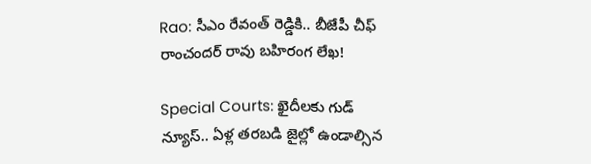Rao: సీఎం రేవంత్ రెడ్డికి.. బీజేపీ చీఫ్ రాంచందర్ రావు బహిరంగ లేఖ!

Special Courts: ఖైదీలకు గుడ్ న్యూస్.. ఏళ్ల తరబడి జైల్లో ఉండాల్సిన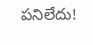పనిలేదు!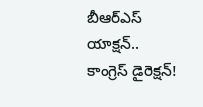బీఆర్ఎస్ యాక్షన్.. కాంగ్రెస్ డైరెక్షన్!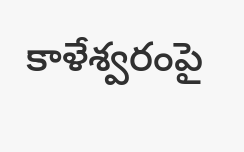కాళేశ్వరంపై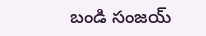బండి సంజయ్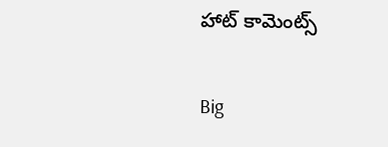హాట్ కామెంట్స్

Big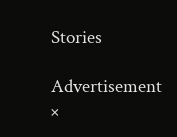Stories

Advertisement
×